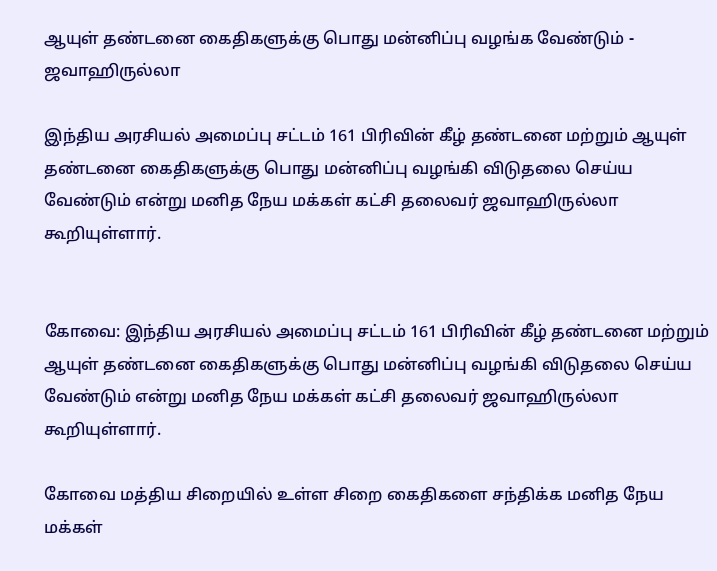ஆயுள் தண்டனை கைதிகளுக்கு பொது மன்னிப்பு வழங்க வேண்டும் - ஜவாஹிருல்லா

இந்திய அரசியல் அமைப்பு சட்டம் 161 பிரிவின் கீழ் தண்டனை மற்றும் ஆயுள் தண்டனை கைதிகளுக்கு பொது மன்னிப்பு வழங்கி விடுதலை செய்ய வேண்டும் என்று மனித நேய மக்கள் கட்சி தலைவர் ஜவாஹிருல்லா கூறியுள்ளார்.


கோவை: இந்திய அரசியல் அமைப்பு சட்டம் 161 பிரிவின் கீழ் தண்டனை மற்றும் ஆயுள் தண்டனை கைதிகளுக்கு பொது மன்னிப்பு வழங்கி விடுதலை செய்ய வேண்டும் என்று மனித நேய மக்கள் கட்சி தலைவர் ஜவாஹிருல்லா கூறியுள்ளார்.

கோவை மத்திய சிறையில் உள்ள சிறை கைதிகளை சந்திக்க மனித நேய மக்கள்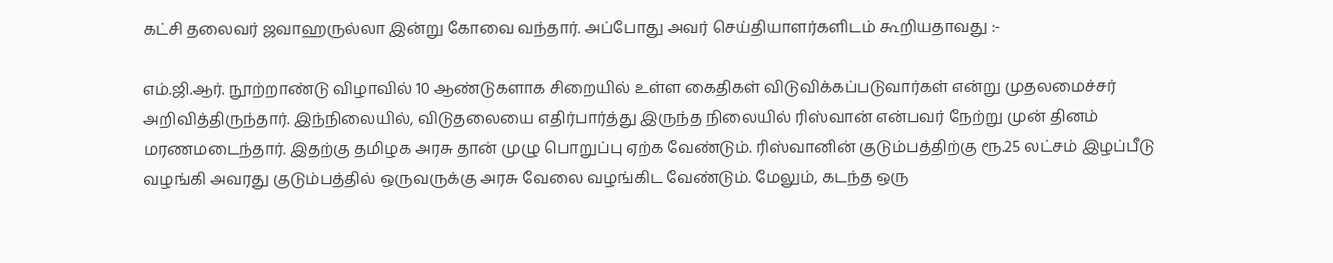கட்சி தலைவர் ஜவாஹருல்லா இன்று கோவை வந்தார். அப்போது அவர் செய்தியாளர்களிடம் கூறியதாவது :-

எம்.ஜி.ஆர். நூற்றாண்டு விழாவில் 10 ஆண்டுகளாக சிறையில் உள்ள கைதிகள் விடுவிக்கப்படுவார்கள் என்று முதலமைச்சர் அறிவித்திருந்தார். இந்நிலையில், விடுதலையை எதிர்பார்த்து இருந்த நிலையில் ரிஸ்வான் என்பவர் நேற்று முன் தினம் மரணமடைந்தார். இதற்கு தமிழக அரசு தான் முழு பொறுப்பு ஏற்க வேண்டும். ரிஸ்வானின் குடும்பத்திற்கு ரூ.25 லட்சம் இழப்பீடு வழங்கி அவரது குடும்பத்தில் ஒருவருக்கு அரசு வேலை வழங்கிட வேண்டும். மேலும், கடந்த ஒரு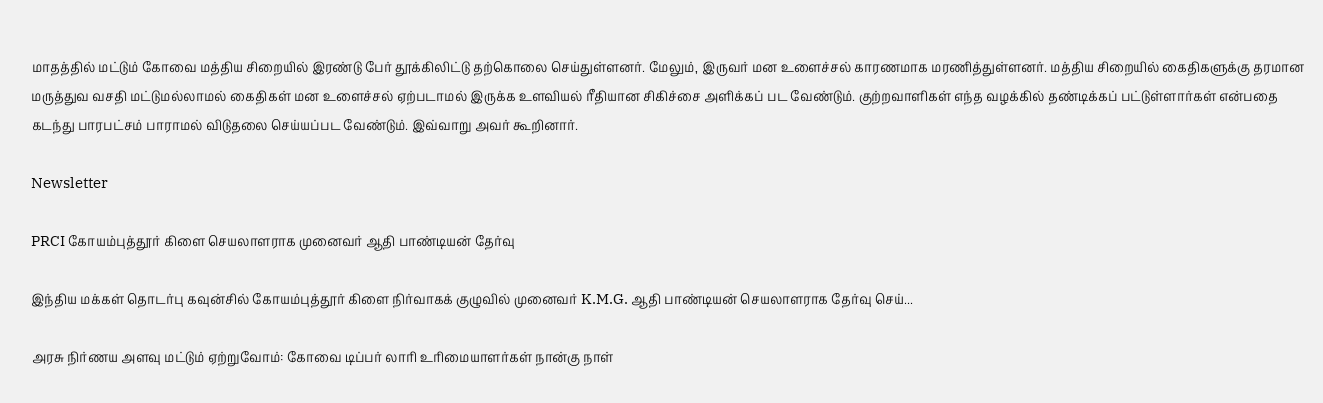மாதத்தில் மட்டும் கோவை மத்திய சிறையில் இரண்டு பேர் தூக்கிலிட்டு தற்கொலை செய்துள்ளனர். மேலும், இருவர் மன உளைச்சல் காரணமாக மரணித்துள்ளனர். மத்திய சிறையில் கைதிகளுக்கு தரமான மருத்துவ வசதி மட்டுமல்லாமல் கைதிகள் மன உளைச்சல் ஏற்படாமல் இருக்க உளவியல் ரீதியான சிகிச்சை அளிக்கப் பட வேண்டும். குற்றவாளிகள் எந்த வழக்கில் தண்டிக்கப் பட்டுள்ளார்கள் என்பதை கடந்து பாரபட்சம் பாராமல் விடுதலை செய்யப்பட வேண்டும். இவ்வாறு அவர் கூறினார்.

Newsletter

PRCI கோயம்புத்தூர் கிளை செயலாளராக முனைவர் ஆதி பாண்டியன் தேர்வு

இந்திய மக்கள் தொடர்பு கவுன்சில் கோயம்புத்தூர் கிளை நிர்வாகக் குழுவில் முனைவர் K.M.G. ஆதி பாண்டியன் செயலாளராக தேர்வு செய்...

அரசு நிர்ணய அளவு மட்டும் ஏற்றுவோம்: கோவை டிப்பர் லாரி உரிமையாளர்கள் நான்கு நாள்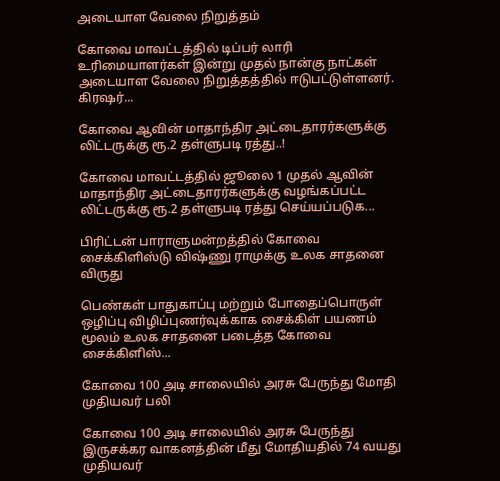அடையாள வேலை நிறுத்தம்

கோவை மாவட்டத்தில் டிப்பர் லாரி உரிமையாளர்கள் இன்று முதல் நான்கு நாட்கள் அடையாள வேலை நிறுத்தத்தில் ஈடுபட்டுள்ளனர். கிரஷர்...

கோவை ஆவின் மாதாந்திர அட்டைதாரர்களுக்கு லிட்டருக்கு ரூ.2 தள்ளுபடி ரத்து..!

கோவை மாவட்டத்தில் ஜூலை 1 முதல் ஆவின் மாதாந்திர அட்டைதாரர்களுக்கு வழங்கப்பட்ட லிட்டருக்கு ரூ.2 தள்ளுபடி ரத்து செய்யப்படுக...

பிரிட்டன் பாராளுமன்றத்தில் கோவை சைக்கிளிஸ்டு விஷ்ணு ராமுக்கு உலக சாதனை விருது

பெண்கள் பாதுகாப்பு மற்றும் போதைப்பொருள் ஒழிப்பு விழிப்புணர்வுக்காக சைக்கிள் பயணம் மூலம் உலக சாதனை படைத்த கோவை சைக்கிளிஸ்...

கோவை 100 அடி சாலையில் அரசு பேருந்து மோதி முதியவர் பலி

கோவை 100 அடி சாலையில் அரசு பேருந்து இருசக்கர வாகனத்தின் மீது மோதியதில் 74 வயது முதியவர்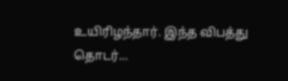உயிரிழந்தார். இந்த விபத்து தொடர்...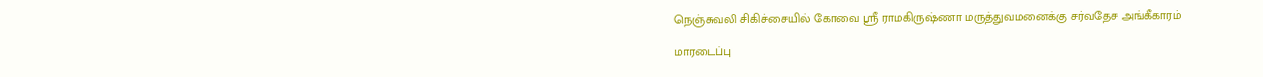நெஞ்சுவலி சிகிச்சையில் கோவை ஸ்ரீ ராமகிருஷ்ணா மருத்துவமனைக்கு சர்வதேச அங்கீகாரம்

மாரடைப்பு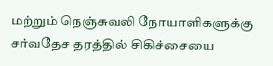மற்றும் நெஞ்சுவலி நோயாளிகளுக்கு சர்வதேச தரத்தில் சிகிச்சையை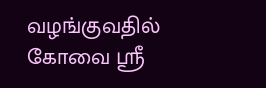வழங்குவதில் கோவை ஸ்ரீ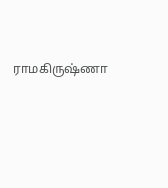ராமகிருஷ்ணா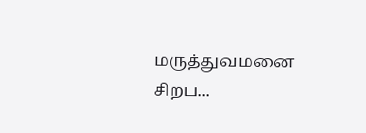மருத்துவமனை சிறப...